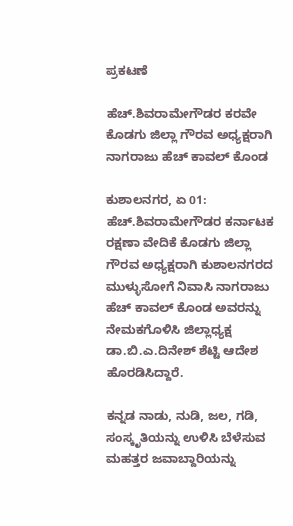ಪ್ರಕಟಣೆ

ಹೆಚ್.ಶಿವರಾಮೇಗೌಡರ ಕರವೇ ಕೊಡಗು ಜಿಲ್ಲಾ ಗೌರವ ಅಧ್ಯಕ್ಷರಾಗಿ ನಾಗರಾಜು ಹೆಚ್ ಕಾವಲ್ ಕೊಂಡ

ಕುಶಾಲನಗರ, ಏ 01: ಹೆಚ್.ಶಿವರಾಮೇಗೌಡರ ಕರ್ನಾಟಕ ರಕ್ಷಣಾ ವೇದಿಕೆ ಕೊಡಗು ಜಿಲ್ಲಾ ಗೌರವ ಅಧ್ಯಕ್ಷರಾಗಿ ಕುಶಾಲನಗರದ ಮುಳ್ಳುಸೋಗೆ ನಿವಾಸಿ ನಾಗರಾಜು ಹೆಚ್ ಕಾವಲ್ ಕೊಂಡ ಅವರನ್ನು ನೇಮಕಗೊಳಿಸಿ ಜಿಲ್ಲಾಧ್ಯಕ್ಷ ಡಾ.ಬಿ.ಎ.ದಿನೇಶ್ ಶೆಟ್ಟಿ ಆದೇಶ ಹೊರಡಿಸಿದ್ದಾರೆ.

ಕನ್ನಡ ನಾಡು, ನುಡಿ, ಜಲ, ಗಡಿ, ಸಂಸ್ಕೃತಿಯನ್ನು ಉಳಿಸಿ ಬೆಳೆಸುವ ಮಹತ್ತರ ಜವಾಬ್ದಾರಿಯನ್ನು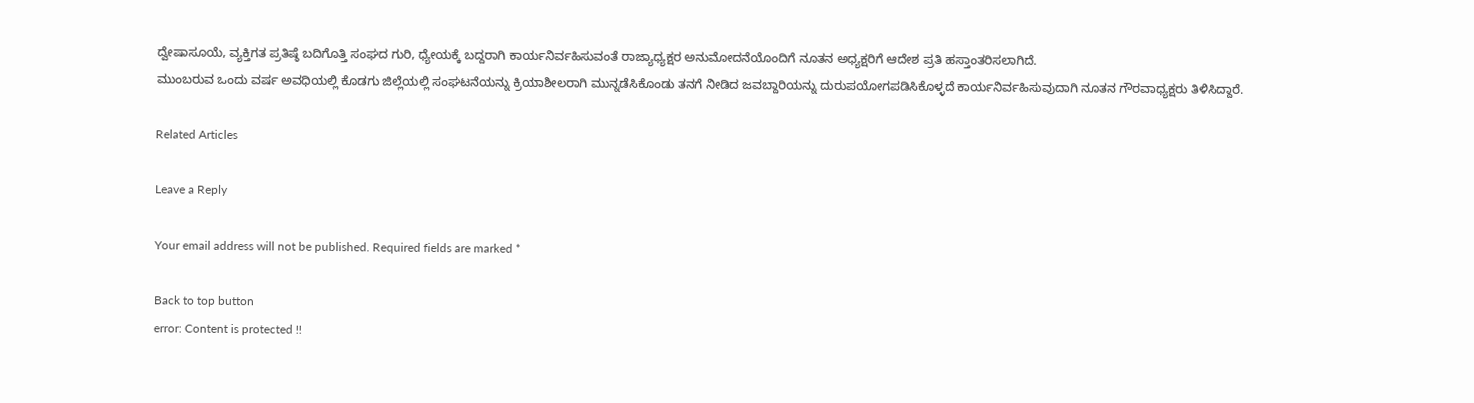ದ್ವೇಷಾಸೂಯೆ, ವ್ಯಕ್ತಿಗತ ಪ್ರತಿಷ್ಠೆ ಬದಿಗೊತ್ತಿ ಸಂಘದ ಗುರಿ, ಧ್ಯೇಯಕ್ಕೆ ಬದ್ದರಾಗಿ ಕಾರ್ಯನಿರ್ವಹಿಸುವಂತೆ ರಾಜ್ಯಾಧ್ಯಕ್ಷರ ಅನುಮೋದನೆಯೊಂದಿಗೆ ನೂತನ ಅಧ್ಯಕ್ಷರಿಗೆ ಆದೇಶ ಪ್ರತಿ ಹಸ್ತಾಂತರಿಸಲಾಗಿದೆ.
ಮುಂಬರುವ ಒಂದು ವರ್ಷ ಅವಧಿಯಲ್ಲಿ ಕೊಡಗು ಜಿಲ್ಲೆಯಲ್ಲಿ ಸಂಘಟನೆಯನ್ನು ಕ್ರಿಯಾಶೀಲರಾಗಿ ಮುನ್ನಡೆಸಿಕೊಂಡು ತನಗೆ ನೀಡಿದ ಜವಬ್ದಾರಿಯನ್ನು ದುರುಪಯೋಗಪಡಿಸಿಕೊಳ್ಳದೆ ಕಾರ್ಯನಿರ್ವಹಿಸುವುದಾಗಿ ನೂತನ ಗೌರವಾಧ್ಯಕ್ಷರು ತಿಳಿಸಿದ್ದಾರೆ.

Related Articles

Leave a Reply

Your email address will not be published. Required fields are marked *

Back to top button
error: Content is protected !!